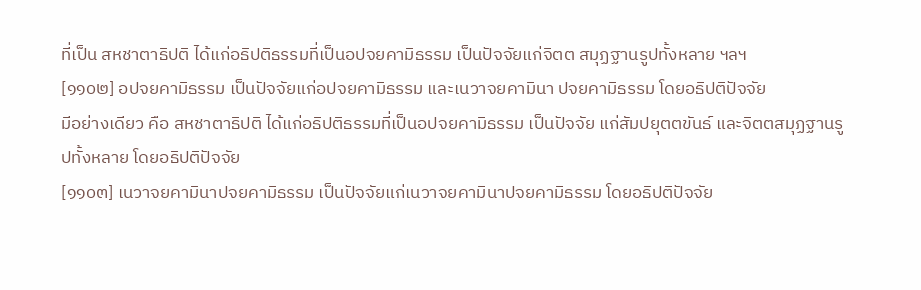ที่เป็น สหชาตาธิปติ ได้แก่อธิปติธรรมที่เป็นอปจยคามิธรรม เป็นปัจจัยแก่จิตต สมุฏฐานรูปทั้งหลาย ฯลฯ
[๑๑๐๒] อปจยคามิธรรม เป็นปัจจัยแก่อปจยคามิธรรม และเนวาจยคามินา ปจยคามิธรรม โดยอธิปติปัจจัย
มีอย่างเดียว คือ สหชาตาธิปติ ได้แก่อธิปติธรรมที่เป็นอปจยคามิธรรม เป็นปัจจัย แก่สัมปยุตตขันธ์ และจิตตสมุฏฐานรูปทั้งหลาย โดยอธิปติปัจจัย
[๑๑๐๓] เนวาจยคามินาปจยคามิธรรม เป็นปัจจัยแก่เนวาจยคามินาปจยคามิธรรม โดยอธิปติปัจจัย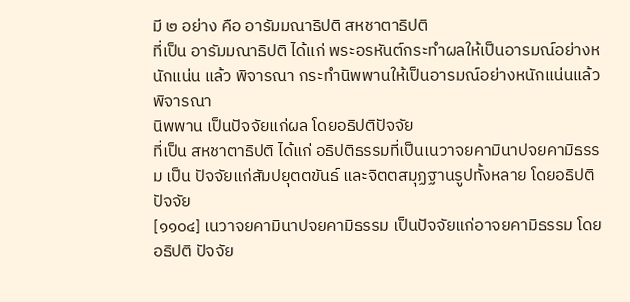มี ๒ อย่าง คือ อารัมมณาธิปติ สหชาตาธิปติ
ที่เป็น อารัมมณาธิปติ ได้แก่ พระอรหันต์กระทำผลให้เป็นอารมณ์อย่างหนักแน่น แล้ว พิจารณา กระทำนิพพานให้เป็นอารมณ์อย่างหนักแน่นแล้วพิจารณา
นิพพาน เป็นปัจจัยแก่ผล โดยอธิปติปัจจัย
ที่เป็น สหชาตาธิปติ ได้แก่ อธิปติธรรมที่เป็นเนวาจยคามินาปจยคามิธรรม เป็น ปัจจัยแก่สัมปยุตตขันธ์ และจิตตสมุฏฐานรูปทั้งหลาย โดยอธิปติปัจจัย
[๑๑๐๔] เนวาจยคามินาปจยคามิธรรม เป็นปัจจัยแก่อาจยคามิธรรม โดยอธิปติ ปัจจัย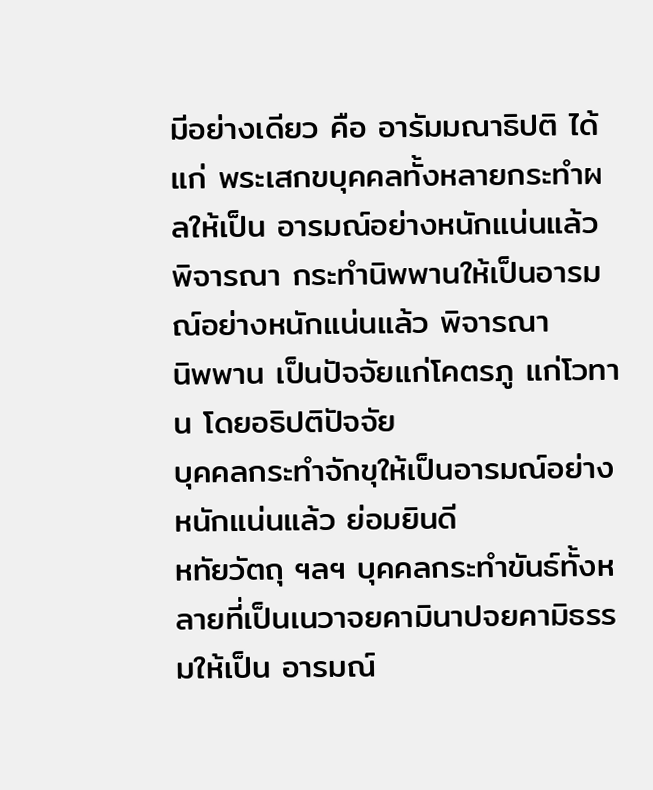มีอย่างเดียว คือ อารัมมณาธิปติ ได้แก่ พระเสกขบุคคลทั้งหลายกระทำผลให้เป็น อารมณ์อย่างหนักแน่นแล้ว พิจารณา กระทำนิพพานให้เป็นอารมณ์อย่างหนักแน่นแล้ว พิจารณา
นิพพาน เป็นปัจจัยแก่โคตรภู แก่โวทาน โดยอธิปติปัจจัย
บุคคลกระทำจักขุให้เป็นอารมณ์อย่างหนักแน่นแล้ว ย่อมยินดี
หทัยวัตถุ ฯลฯ บุคคลกระทำขันธ์ทั้งหลายที่เป็นเนวาจยคามินาปจยคามิธรรมให้เป็น อารมณ์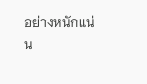อย่างหนักแน่น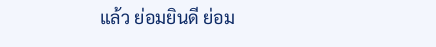แล้ว ย่อมยินดี ย่อม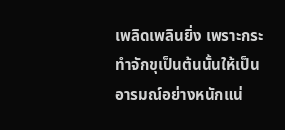เพลิดเพลินยิ่ง เพราะกระทำจักขุเป็นต้นนั้นให้เป็น อารมณ์อย่างหนักแน่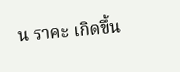น ราคะ เกิดขึ้น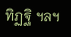ทิฏฐิ ฯลฯ